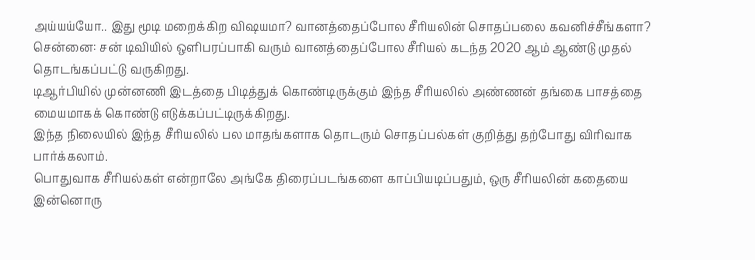அய்யய்யோ.. இது மூடி மறைக்கிற விஷயமா? வானத்தைப்போல சீரியலின் சொதப்பலை கவனிச்சீங்களா?
சென்னை: சன் டிவியில் ஒளிபரப்பாகி வரும் வானத்தைப்போல சீரியல் கடந்த 2020 ஆம் ஆண்டு முதல் தொடங்கப்பட்டு வருகிறது.
டிஆர்பியில் முன்னணி இடத்தை பிடித்துக் கொண்டிருக்கும் இந்த சீரியலில் அண்ணன் தங்கை பாசத்தை மையமாகக் கொண்டு எடுக்கப்பட்டிருக்கிறது.
இந்த நிலையில் இந்த சீரியலில் பல மாதங்களாக தொடரும் சொதப்பல்கள் குறித்து தற்போது விரிவாக பார்க்கலாம்.
பொதுவாக சீரியல்கள் என்றாலே அங்கே திரைப்படங்களை காப்பியடிப்பதும், ஒரு சீரியலின் கதையை இன்னொரு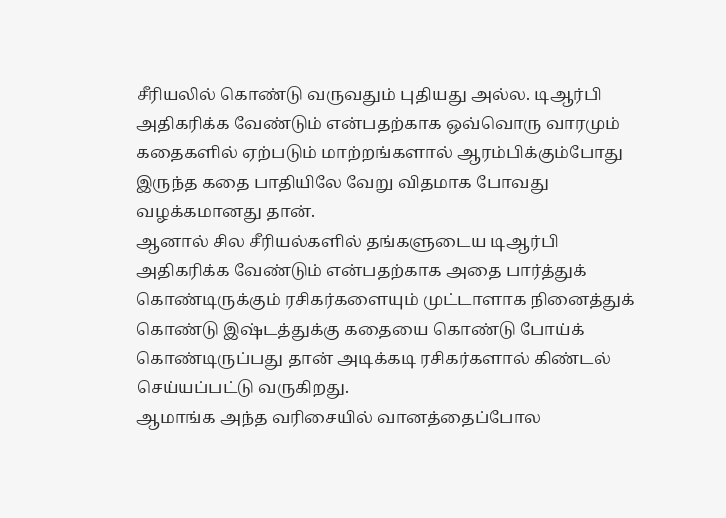சீரியலில் கொண்டு வருவதும் புதியது அல்ல. டிஆர்பி அதிகரிக்க வேண்டும் என்பதற்காக ஒவ்வொரு வாரமும் கதைகளில் ஏற்படும் மாற்றங்களால் ஆரம்பிக்கும்போது இருந்த கதை பாதியிலே வேறு விதமாக போவது வழக்கமானது தான்.
ஆனால் சில சீரியல்களில் தங்களுடைய டிஆர்பி அதிகரிக்க வேண்டும் என்பதற்காக அதை பார்த்துக் கொண்டிருக்கும் ரசிகர்களையும் முட்டாளாக நினைத்துக் கொண்டு இஷ்டத்துக்கு கதையை கொண்டு போய்க் கொண்டிருப்பது தான் அடிக்கடி ரசிகர்களால் கிண்டல் செய்யப்பட்டு வருகிறது.
ஆமாங்க அந்த வரிசையில் வானத்தைப்போல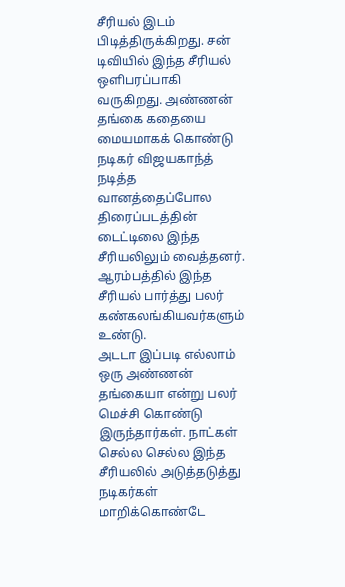சீரியல் இடம் பிடித்திருக்கிறது. சன் டிவியில் இந்த சீரியல் ஒளிபரப்பாகி வருகிறது. அண்ணன் தங்கை கதையை மையமாகக் கொண்டு நடிகர் விஜயகாந்த் நடித்த வானத்தைப்போல திரைப்படத்தின் டைட்டிலை இந்த சீரியலிலும் வைத்தனர். ஆரம்பத்தில் இந்த சீரியல் பார்த்து பலர் கண்கலங்கியவர்களும் உண்டு.
அடடா இப்படி எல்லாம் ஒரு அண்ணன் தங்கையா என்று பலர் மெச்சி கொண்டு இருந்தார்கள். நாட்கள் செல்ல செல்ல இந்த சீரியலில் அடுத்தடுத்து நடிகர்கள் மாறிக்கொண்டே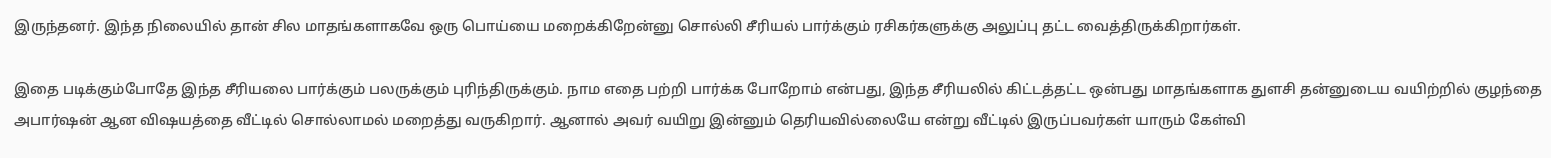இருந்தனர். இந்த நிலையில் தான் சில மாதங்களாகவே ஒரு பொய்யை மறைக்கிறேன்னு சொல்லி சீரியல் பார்க்கும் ரசிகர்களுக்கு அலுப்பு தட்ட வைத்திருக்கிறார்கள்.

இதை படிக்கும்போதே இந்த சீரியலை பார்க்கும் பலருக்கும் புரிந்திருக்கும். நாம எதை பற்றி பார்க்க போறோம் என்பது, இந்த சீரியலில் கிட்டத்தட்ட ஒன்பது மாதங்களாக துளசி தன்னுடைய வயிற்றில் குழந்தை அபார்ஷன் ஆன விஷயத்தை வீட்டில் சொல்லாமல் மறைத்து வருகிறார். ஆனால் அவர் வயிறு இன்னும் தெரியவில்லையே என்று வீட்டில் இருப்பவர்கள் யாரும் கேள்வி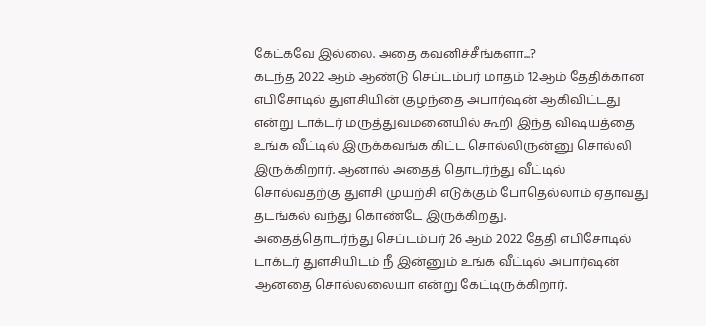கேட்கவே இல்லை. அதை கவனிச்சீங்களா...?
கடந்த 2022 ஆம் ஆண்டு செப்டம்பர் மாதம் 12ஆம் தேதிக்கான எபிசோடில் துளசியின் குழந்தை அபார்ஷன் ஆகிவிட்டது என்று டாக்டர் மருத்துவமனையில் கூறி இந்த விஷயத்தை உங்க வீட்டில் இருக்கவங்க கிட்ட சொல்லிருன்னு சொல்லி இருக்கிறார். ஆனால் அதைத் தொடர்ந்து வீட்டில் சொல்வதற்கு துளசி முயற்சி எடுக்கும் போதெல்லாம் ஏதாவது தடங்கல் வந்து கொண்டே இருக்கிறது.
அதைத்தொடர்ந்து செப்டம்பர் 26 ஆம் 2022 தேதி எபிசோடில் டாக்டர் துளசியிடம் நீ இன்னும் உங்க வீட்டில் அபார்ஷன் ஆனதை சொல்லலையா என்று கேட்டிருக்கிறார்.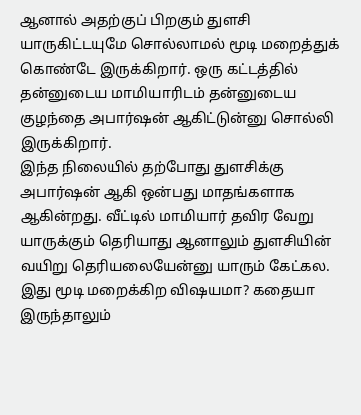ஆனால் அதற்குப் பிறகும் துளசி யாருகிட்டயுமே சொல்லாமல் மூடி மறைத்துக் கொண்டே இருக்கிறார். ஒரு கட்டத்தில் தன்னுடைய மாமியாரிடம் தன்னுடைய குழந்தை அபார்ஷன் ஆகிட்டுன்னு சொல்லி இருக்கிறார்.
இந்த நிலையில் தற்போது துளசிக்கு அபார்ஷன் ஆகி ஒன்பது மாதங்களாக ஆகின்றது. வீட்டில் மாமியார் தவிர வேறு யாருக்கும் தெரியாது ஆனாலும் துளசியின் வயிறு தெரியலையேன்னு யாரும் கேட்கல. இது மூடி மறைக்கிற விஷயமா? கதையா இருந்தாலும்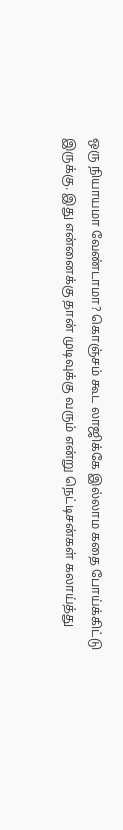ஒரு நியாயமா வேண்டாமா? கொஞ்சம் கூட லாஜிக்கே இல்லாம கதை போய்க்கிட்டு இருக்கு. இது என்னைக்கு தான் முடிவுக்கு வரும் என்று நெட்டிசன்கள் கலாய்த்து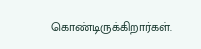கொண்டிருக்கிறார்கள்.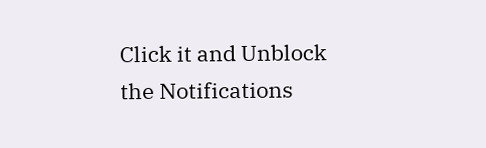Click it and Unblock the Notifications